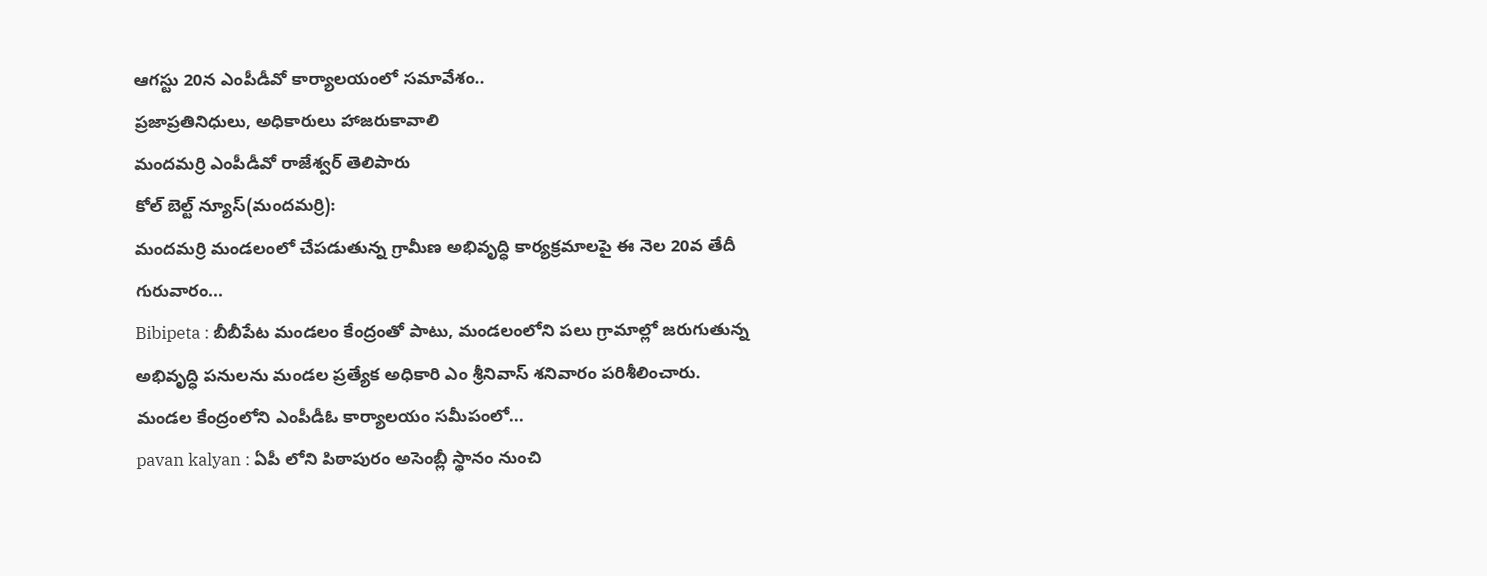ఆగస్టు 20న ఎంపీడీవో కార్యాలయంలో సమావేశం..
ప్రజాప్రతినిధులు, అధికారులు హాజరుకావాలి
మందమర్రి ఎంపీడీవో రాజేశ్వర్ తెలిపారు
కోల్ బెల్ట్ న్యూస్(మందమర్రి):
మందమర్రి మండలంలో చేపడుతున్న గ్రామీణ అభివృద్ధి కార్యక్రమాలపై ఈ నెల 20వ తేదీ గురువారం...
Bibipeta : బీబీపేట మండలం కేంద్రంతో పాటు, మండలంలోని పలు గ్రామాల్లో జరుగుతున్న అభివృద్ధి పనులను మండల ప్రత్యేక అధికారి ఎం శ్రీనివాస్ శనివారం పరిశీలించారు. మండల కేంద్రంలోని ఎంపీడీఓ కార్యాలయం సమీపంలో...
pavan kalyan : ఏపీ లోని పిఠాపురం అసెంబ్లీ స్థానం నుంచి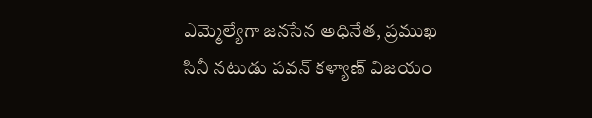ఎమ్మెల్యేగా జనసేన అధినేత, ప్రముఖ సినీ నటుడు పవన్ కళ్యాణ్ విజయం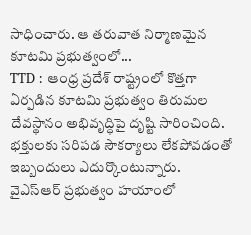సాధించారు. ఆ తరువాత నిర్మాణమైన కూటమి ప్రభుత్వంలో...
TTD : ఆంధ్ర ప్రదేశ్ రాష్ట్రంలో కొత్తగా ఏర్పడిన కూటమి ప్రభుత్వం తిరుమల దేవస్థానం అభివృద్ధిపై దృష్టి సారించింది. భక్తులకు సరిపడ సౌకర్యాలు లేకపోవడంతో ఇబ్బందులు ఎదుర్కొంటున్నారు. వైఎస్ఆర్ ప్రభుత్వం హయాంలో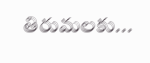తిరుమలకు...